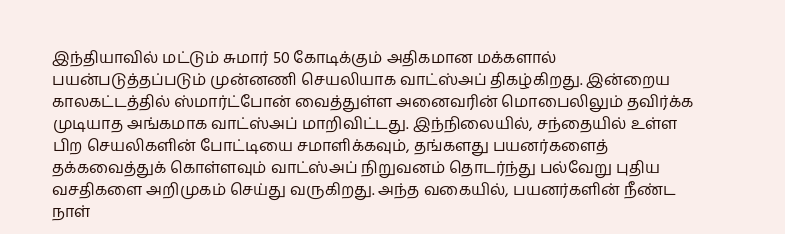இந்தியாவில் மட்டும் சுமார் 50 கோடிக்கும் அதிகமான மக்களால் பயன்படுத்தப்படும் முன்னணி செயலியாக வாட்ஸ்அப் திகழ்கிறது. இன்றைய காலகட்டத்தில் ஸ்மார்ட்போன் வைத்துள்ள அனைவரின் மொபைலிலும் தவிர்க்க முடியாத அங்கமாக வாட்ஸ்அப் மாறிவிட்டது. இந்நிலையில், சந்தையில் உள்ள பிற செயலிகளின் போட்டியை சமாளிக்கவும், தங்களது பயனர்களைத் தக்கவைத்துக் கொள்ளவும் வாட்ஸ்அப் நிறுவனம் தொடர்ந்து பல்வேறு புதிய வசதிகளை அறிமுகம் செய்து வருகிறது. அந்த வகையில், பயனர்களின் நீண்ட நாள்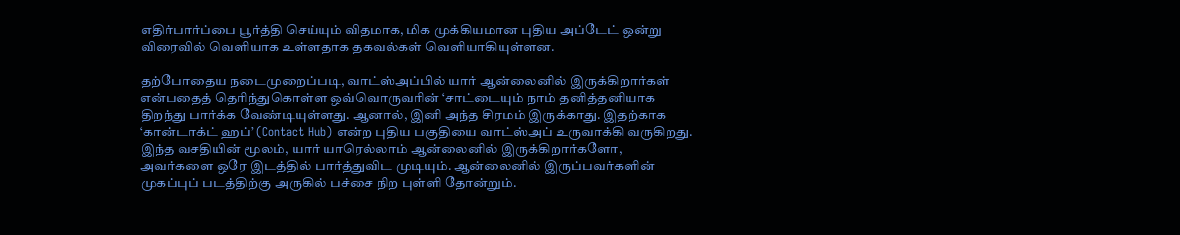எதிர்பார்ப்பை பூர்த்தி செய்யும் விதமாக, மிக முக்கியமான புதிய அப்டேட் ஒன்று விரைவில் வெளியாக உள்ளதாக தகவல்கள் வெளியாகியுள்ளன.

தற்போதைய நடைமுறைப்படி, வாட்ஸ்அப்பில் யார் ஆன்லைனில் இருக்கிறார்கள் என்பதைத் தெரிந்துகொள்ள ஒவ்வொருவரின் ‘சாட்டையும் நாம் தனித்தனியாக திறந்து பார்க்க வேண்டியுள்ளது. ஆனால், இனி அந்த சிரமம் இருக்காது. இதற்காக ‘கான்டாக்ட் ஹப்’ (Contact Hub) என்ற புதிய பகுதியை வாட்ஸ்அப் உருவாக்கி வருகிறது. இந்த வசதியின் மூலம், யார் யாரெல்லாம் ஆன்லைனில் இருக்கிறார்களோ, அவர்களை ஒரே இடத்தில் பார்த்துவிட முடியும். ஆன்லைனில் இருப்பவர்களின் முகப்புப் படத்திற்கு அருகில் பச்சை நிற புள்ளி தோன்றும்.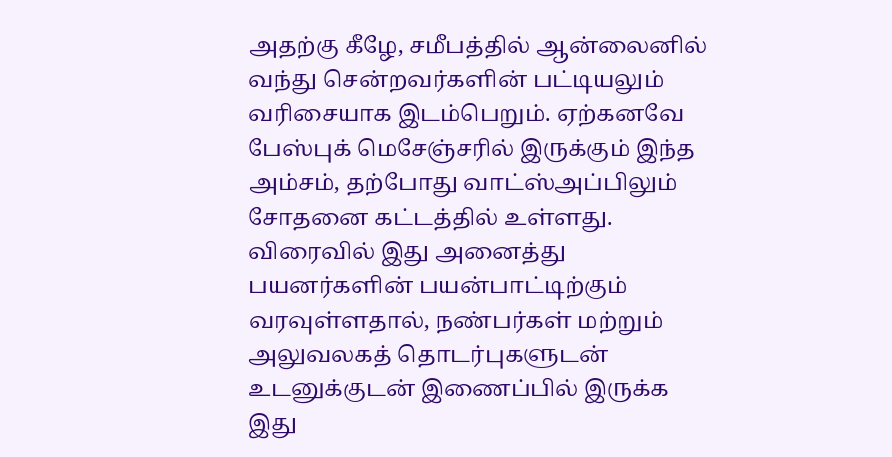அதற்கு கீழே, சமீபத்தில் ஆன்லைனில் வந்து சென்றவர்களின் பட்டியலும் வரிசையாக இடம்பெறும். ஏற்கனவே பேஸ்புக் மெசேஞ்சரில் இருக்கும் இந்த அம்சம், தற்போது வாட்ஸ்அப்பிலும் சோதனை கட்டத்தில் உள்ளது. விரைவில் இது அனைத்து பயனர்களின் பயன்பாட்டிற்கும் வரவுள்ளதால், நண்பர்கள் மற்றும் அலுவலகத் தொடர்புகளுடன் உடனுக்குடன் இணைப்பில் இருக்க இது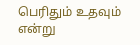பெரிதும் உதவும் என்று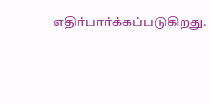எதிர்பார்க்கப்படுகிறது.